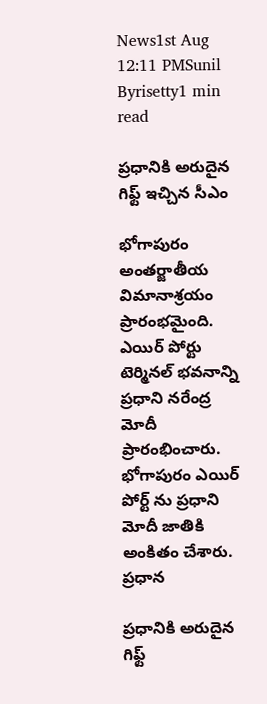News1st Aug 12:11 PMSunil Byrisetty1 min read

ప్రధానికి అరుదైన గిఫ్ట్ ఇచ్చిన సీఎం

భోగాపురం అంతర్జాతీయ విమానాశ్రయం ప్రారంభమైంది. ఎయిర్ పోర్టు టెర్మినల్ భవనాన్ని ప్రధాని నరేంద్ర మోదీ ప్రారంభించారు. భోగాపురం ఎయిర్ పోర్ట్ ను ప్రధాని మోదీ జాతికి అంకితం చేశారు. ప్రధాన

ప్రధానికి అరుదైన గిఫ్ట్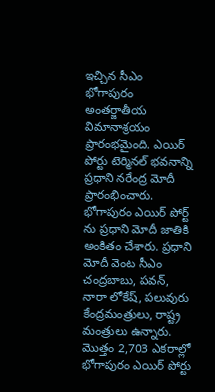ఇచ్చిన సీఎం
భోగాపురం అంతర్జాతీయ విమానాశ్రయం ప్రారంభమైంది. ఎయిర్ పోర్టు టెర్మినల్ భవనాన్ని ప్రధాని నరేంద్ర మోదీ ప్రారంభించారు. భోగాపురం ఎయిర్ పోర్ట్ ను ప్రధాని మోదీ జాతికి అంకితం చేశారు. ప్రధాని మోదీ వెంట సీఎం చంద్రబాబు, పవన్, నారా లోకేష్, పలువురు కేంద్రమంత్రులు, రాష్ట్ర మంత్రులు ఉన్నారు. మొత్తం 2,703 ఎకరాల్లో భోగాపురం ఎయిర్ పోర్టు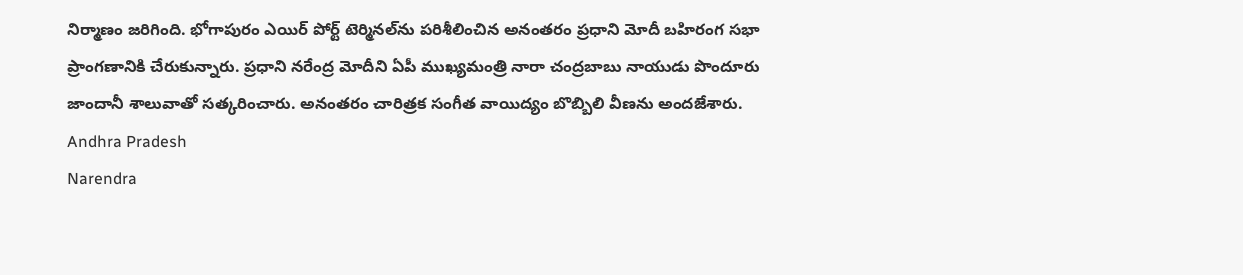నిర్మాణం జరిగింది. భోగాపురం ఎయిర్ పోర్ట్ టెర్మినల్‍ను పరిశీలించిన అనంతరం ప్రధాని మోదీ బహిరంగ సభా ప్రాంగణానికి చేరుకున్నారు. ప్రధాని నరేంద్ర మోదీని ఏపీ ముఖ్యమంత్రి నారా చంద్రబాబు నాయుడు పొందూరు జాందానీ శాలువాతో సత్కరించారు. అనంతరం చారిత్రక సంగీత వాయిద్యం బొబ్బిలి వీణను అందజేశారు.
Andhra Pradesh
Narendra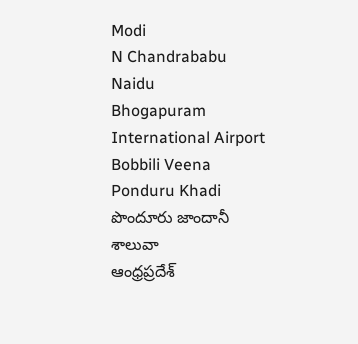Modi
N Chandrababu Naidu
Bhogapuram International Airport
Bobbili Veena
Ponduru Khadi
పొందూరు జాందానీ శాలువా
ఆంధ్రప్రదేశ్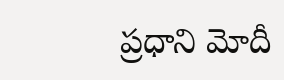ప్రధాని మోదీ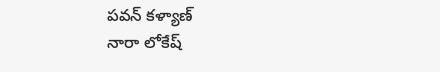పవన్ కళ్యాణ్
నారా లోకేష్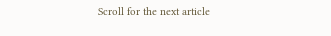Scroll for the next article